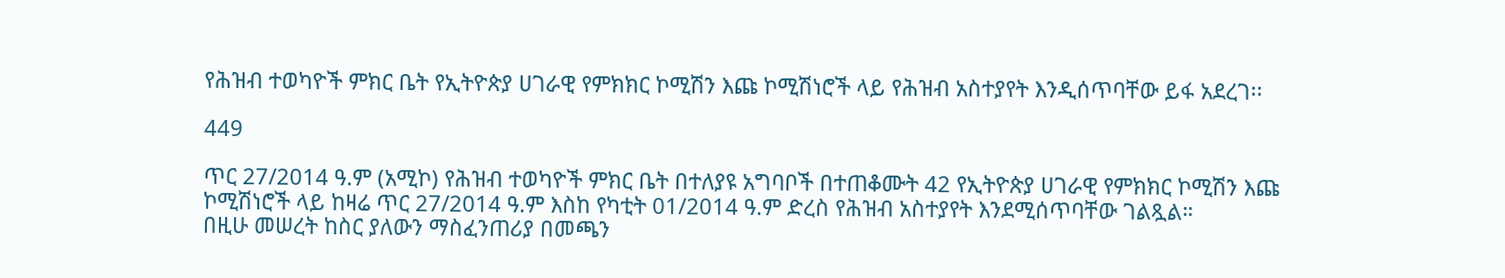የሕዝብ ተወካዮች ምክር ቤት የኢትዮጵያ ሀገራዊ የምክክር ኮሚሽን እጩ ኮሚሽነሮች ላይ የሕዝብ አስተያየት እንዲሰጥባቸው ይፋ አደረገ፡፡

449

ጥር 27/2014 ዓ.ም (አሚኮ) የሕዝብ ተወካዮች ምክር ቤት በተለያዩ አግባቦች በተጠቆሙት 42 የኢትዮጵያ ሀገራዊ የምክክር ኮሚሽን እጩ ኮሚሽነሮች ላይ ከዛሬ ጥር 27/2014 ዓ.ም እስከ የካቲት 01/2014 ዓ.ም ድረስ የሕዝብ አስተያየት እንደሚሰጥባቸው ገልጿል።
በዚሁ መሠረት ከስር ያለውን ማስፈንጠሪያ በመጫን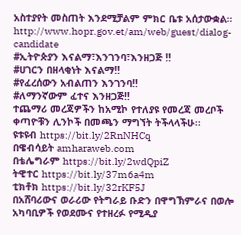አስተያየት መስጠት እንደሚቻልም ምክር ቤቱ አሰታውቋል።
http://www.hopr.gov.et/am/web/guest/dialog-candidate
#ኢትዮጵያን እናልማ፣እንገንባ፣እንዘጋጅ ‼
#ሀገርን በዘላቂነት እናልማ‼
#የፈረሰውን አብልጠን እንገንባ‼
#ለማንኛውም ፈተና እንዘጋጅ‼
ተጨማሪ መረጃዎችን ከአሚኮ የተለያዩ የመረጃ መረቦች ቀጣዮቹን ሊንኮች በመጫን ማግኘት ትችላላችሁ፡፡
ዩቱዩብ https://bit.ly/2RnNHCq
በዌብሳይት amharaweb.com
በቴሌግራም https://bit.ly/2wdQpiZ
ትዊተር https://bit.ly/37m6a4m
ቲክቶክ https://bit.ly/32rKF5J
በአሸባሪውና ወራሪው የትግራይ ቡድን በዋግኽምራና በወሎ አካባቢዎች የወደሙና የተዘረፉ የሚዲያ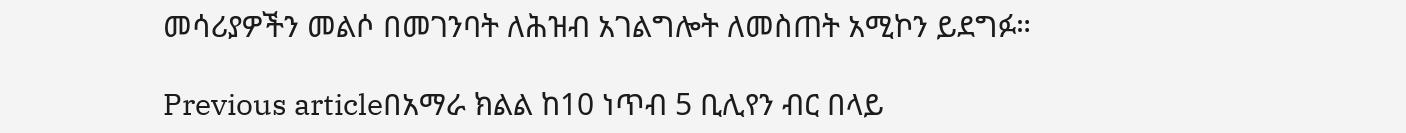መሳሪያዎችን መልሶ በመገንባት ለሕዝብ አገልግሎት ለመስጠት አሚኮን ይደግፉ።

Previous articleበአማራ ክልል ከ10 ነጥብ 5 ቢሊየን ብር በላይ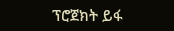ፕሮጀክት ይፋ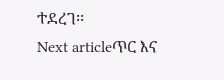ተደረገ፡፡
Next articleጥር እና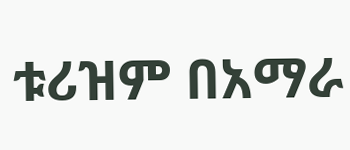ቱሪዝም በአማራ